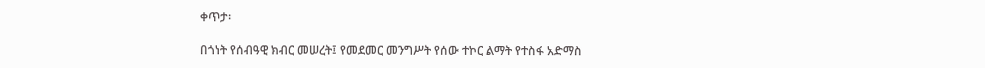ቀጥታ፡

በጎነት የሰብዓዊ ክብር መሠረት፤ የመደመር መንግሥት የሰው ተኮር ልማት የተስፋ አድማስ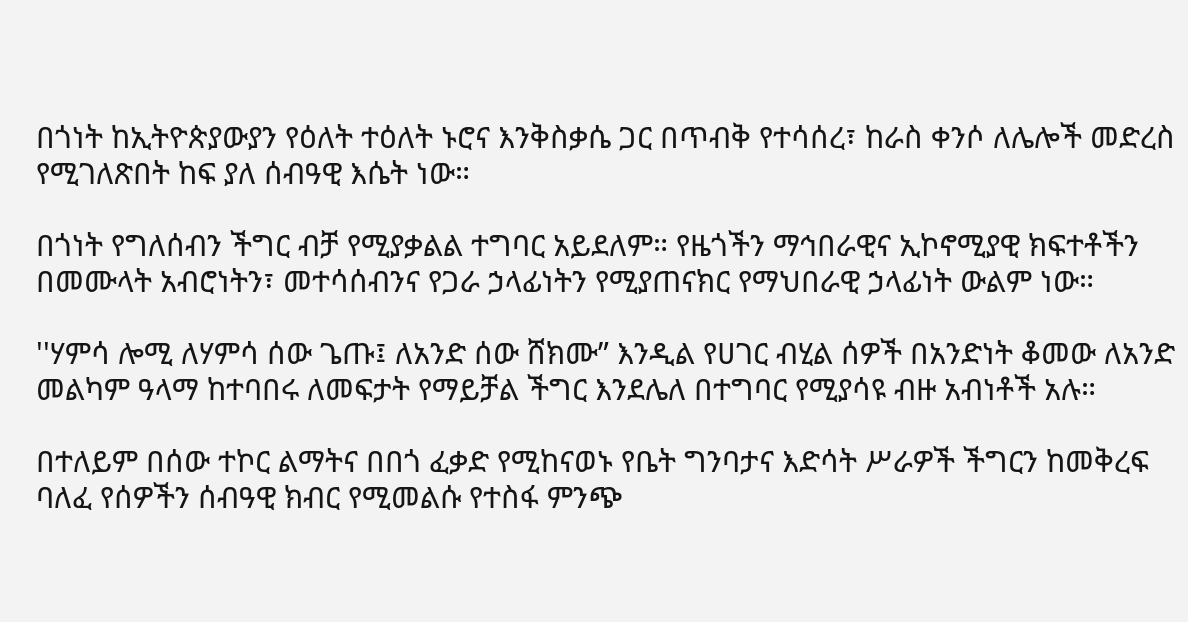በጎነት ከኢትዮጵያውያን የዕለት ተዕለት ኑሮና እንቅስቃሴ ጋር በጥብቅ የተሳሰረ፣ ከራስ ቀንሶ ለሌሎች መድረስ የሚገለጽበት ከፍ ያለ ሰብዓዊ እሴት ነው።

በጎነት የግለሰብን ችግር ብቻ የሚያቃልል ተግባር አይደለም። የዜጎችን ማኅበራዊና ኢኮኖሚያዊ ክፍተቶችን በመሙላት አብሮነትን፣ መተሳሰብንና የጋራ ኃላፊነትን የሚያጠናክር የማህበራዊ ኃላፊነት ውልም ነው።

''ሃምሳ ሎሚ ለሃምሳ ሰው ጌጡ፤ ለአንድ ሰው ሸክሙ” እንዲል የሀገር ብሂል ሰዎች በአንድነት ቆመው ለአንድ መልካም ዓላማ ከተባበሩ ለመፍታት የማይቻል ችግር እንደሌለ በተግባር የሚያሳዩ ብዙ አብነቶች አሉ።

በተለይም በሰው ተኮር ልማትና በበጎ ፈቃድ የሚከናወኑ የቤት ግንባታና እድሳት ሥራዎች ችግርን ከመቅረፍ ባለፈ የሰዎችን ሰብዓዊ ክብር የሚመልሱ የተስፋ ምንጭ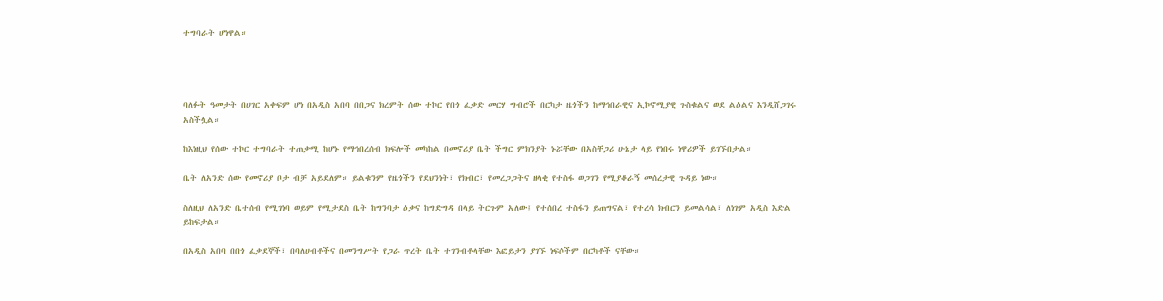ተግባራት ሆነዋል።




ባለፉት ዓመታት በሀገር አቀፍም ሆነ በአዲስ አበባ በበጋና ክረምት ሰው ተኮር የበጎ ፈቃድ መርሃ ግብሮች በርካታ ዜጎችን ከማኅበራዊና ኢኮኖሚያዊ ጉስቁልና ወደ ልዕልና እንዲሸጋገሩ አስችሏል።

ከእነዚህ የሰው ተኮር ተግባራት ተጠቃሚ ከሆኑ የማኅበረሰብ ክፍሎች መካከል በመኖሪያ ቤት ችግር ምክንያት ኑሯቸው በአስቸጋሪ ሁኔታ ላይ የነበሩ ነዋሪዎች ይገኙበታል።

ቤት ለአንድ ሰው የመኖሪያ ቦታ ብቻ አይደለም። ይልቁንም የዜጎችን የደህንነት፣ የክብር፣ የመረጋጋትና ዘላቂ የተስፋ ወጋገን የሚያቆራኝ መሰረታዊ ጉዳይ ነው።

ስለዚህ ለአንድ ቤተሰብ የሚገነባ ወይም የሚታደስ ቤት ከግንባታ ዕቃና ከግድግዳ በላይ ትርጉም አለው፤ የተሰበረ ተስፋን ይጠግናል፣ የተረሳ ክብርን ይመልሳል፣ ለነገም አዲስ እድል ይከፍታል።

በአዲስ አበባ በበጎ ፈቃደኞች፣ በባለሀብቶችና በመንግሥት የጋራ ጥረት ቤት ተገንብቶላቸው እፎይታን ያገኙ ነፍሶችም በርካቶች ናቸው።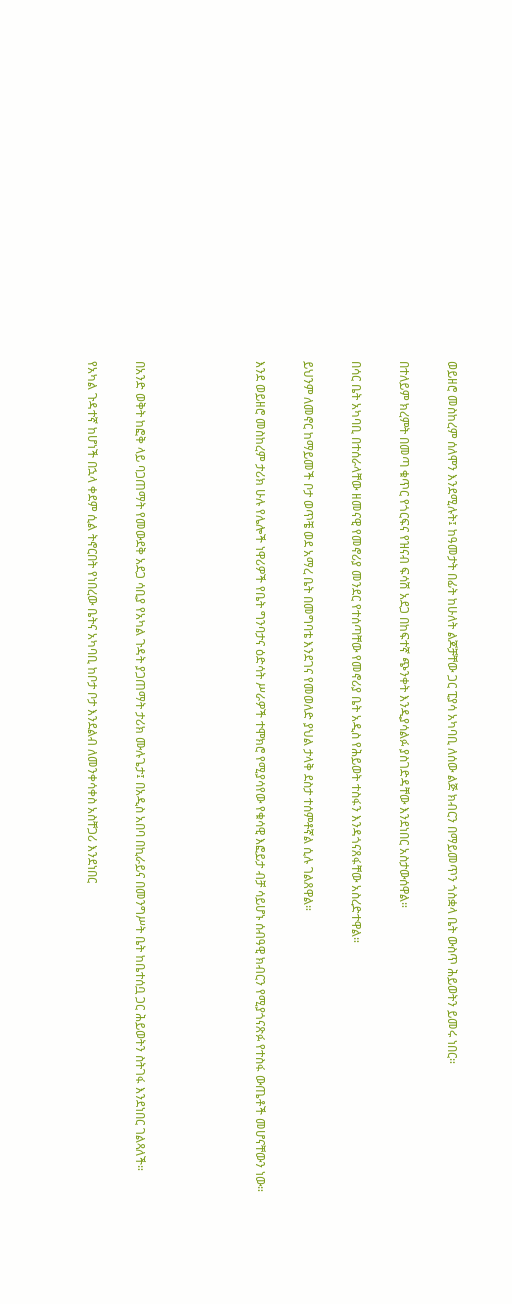ወይዘሮ መስከረም ሰለሞን እንደሚሉት፤ ከዓመታት በፊት ከሁለት ልጆቻቸው ጋር ፒያሳ አካባቢ ለሰው ልጅ ክብርን በማይመጥን ጎስቋላ ቤት ውስጥ ሕይወትን ይመሩ ነበር።

በተለይም ክረምት በመጣ ቁጥር የጎርፍና የዝናብ ፍሳሽ አደጋ በከፍተኛ ጭንቀት እንዲያሳልፉ ያስገድዳቸው እንደነበር አስታውሰዋል።

በሳር ቤት አካባቢ በተሰራላቸው ዘመናዊ የመኖሪያ መንደር የተሰጣቸው የመኖሪያ ቤት አዲስ የሕይወት ተስፋን እንዳጎናጸፋቸው አስረድተዋል።

ይህንም ለመኖር ከማይመች ቦታ ወጥቼ ወደ አማረ ቤት በመግባቴ እንደገና የመወለድ ያህል ታላቅ ደስታ ተሰምቶኛል ሲሉ ገልጸዋል።

እንደ ወይዘሮ መስከረም ታሪክ ሁሉ የሌሎች ነዋሪዎች የቤት ግንባታና ዕድሳት ሥራዎች ተሞክሮ የሚያሳየው የቁሳዊ እፎይታ ብቻ ሳይሆኑ ሰብዓዊ ክብርን የሚያጎናጽፉ የተስፋ ውጤቶች መሆናቸውን ነው።




በአንድ ወቅት ከፎቅ ላይ ባጋጠማት የመውደቅ አደጋ ሳቢያ የአካል ጉዳት ያጋጠማት ታሪክ ሙሉጌታ፤ በአዲስ አበባ በኪራይና በመንግሥት ቤት ከቤተሰቧ ጋር ሕይወትን ስትገፋ እንደነበር ገልጻለች።

የአካል ጉዳተኛ ከሆነች በኋላ ቀደም ሲል ትኖርበት የነበረው ቤትና አካባቢ ከቦታ ቦታ እንደልብ ለመንቀሳቀስ አስቸጋሪ እንደነበር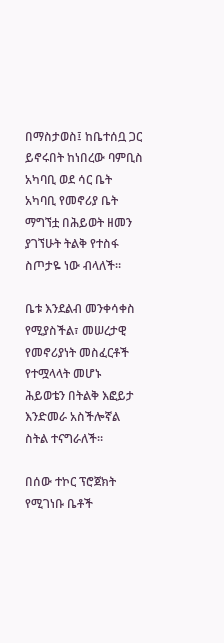በማስታወስ፤ ከቤተሰቧ ጋር ይኖሩበት ከነበረው ባምቢስ አካባቢ ወደ ሳር ቤት አካባቢ የመኖሪያ ቤት ማግኘቷ በሕይወት ዘመን ያገኘሁት ትልቅ የተስፋ ስጦታዬ ነው ብላለች።

ቤቱ እንደልብ መንቀሳቀስ የሚያስችል፣ መሠረታዊ የመኖሪያነት መስፈርቶች የተሟላላት መሆኑ ሕይወቴን በትልቅ እፎይታ እንድመራ አስችሎኛል ስትል ተናግራለች።

በሰው ተኮር ፕሮጀክት የሚገነቡ ቤቶች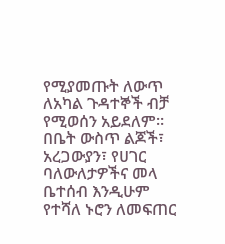የሚያመጡት ለውጥ ለአካል ጉዳተኞች ብቻ የሚወሰን አይደለም። በቤት ውስጥ ልጆች፣ አረጋውያን፣ የሀገር ባለውለታዎችና መላ ቤተሰብ እንዲሁም የተሻለ ኑሮን ለመፍጠር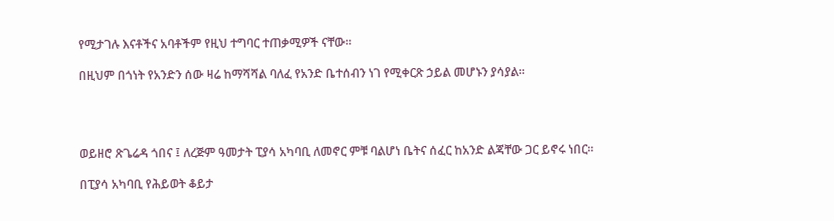የሚታገሉ እናቶችና አባቶችም የዚህ ተግባር ተጠቃሚዎች ናቸው።

በዚህም በጎነት የአንድን ሰው ዛሬ ከማሻሻል ባለፈ የአንድ ቤተሰብን ነገ የሚቀርጽ ኃይል መሆኑን ያሳያል።




ወይዘሮ ጽጌሬዳ ጎበና ፤ ለረጅም ዓመታት ፒያሳ አካባቢ ለመኖር ምቹ ባልሆነ ቤትና ሰፈር ከአንድ ልጃቸው ጋር ይኖሩ ነበር።

በፒያሳ አካባቢ የሕይወት ቆይታ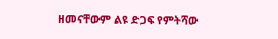ዘመናቸውም ልዩ ድጋፍ የምትሻው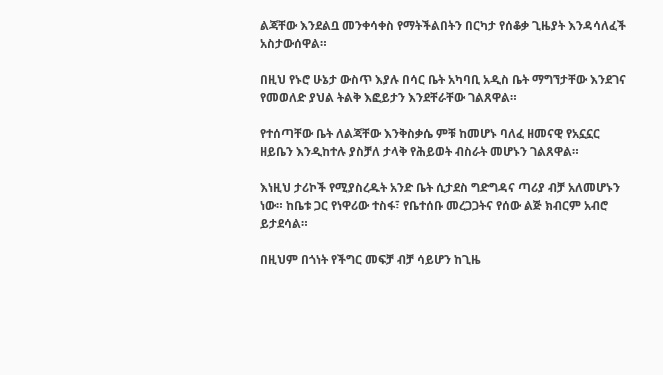ልጃቸው እንደልቧ መንቀሳቀስ የማትችልበትን በርካታ የሰቆቃ ጊዜያት እንዳሳለፈች አስታውሰዋል።

በዚህ የኑሮ ሁኔታ ውስጥ እያሉ በሳር ቤት አካባቢ አዲስ ቤት ማግኘታቸው እንደገና የመወለድ ያህል ትልቅ እፎይታን እንደቸራቸው ገልጸዋል።

የተሰጣቸው ቤት ለልጃቸው እንቅስቃሴ ምቹ ከመሆኑ ባለፈ ዘመናዊ የአኗኗር ዘይቤን እንዲከተሉ ያስቻለ ታላቅ የሕይወት ብስራት መሆኑን ገልጸዋል።

እነዚህ ታሪኮች የሚያስረዱት አንድ ቤት ሲታደስ ግድግዳና ጣሪያ ብቻ አለመሆኑን ነው። ከቤቱ ጋር የነዋሪው ተስፋ፣ የቤተሰቡ መረጋጋትና የሰው ልጅ ክብርም አብሮ ይታደሳል።

በዚህም በጎነት የችግር መፍቻ ብቻ ሳይሆን ከጊዜ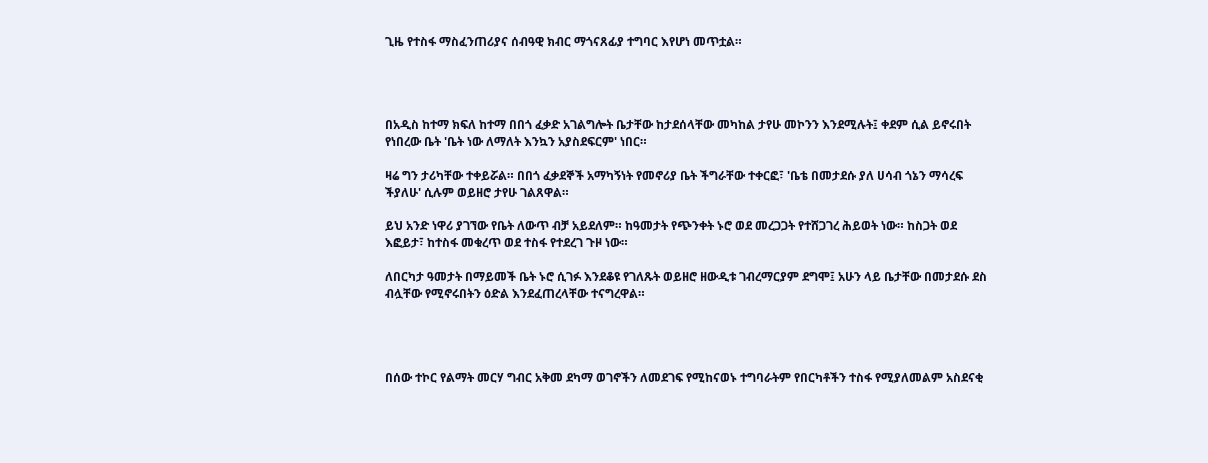ጊዜ የተስፋ ማስፈንጠሪያና ሰብዓዊ ክብር ማጎናጸፊያ ተግባር እየሆነ መጥቷል።




በአዲስ ከተማ ክፍለ ከተማ በበጎ ፈቃድ አገልግሎት ቤታቸው ከታደሰላቸው መካከል ታየሁ መኮንን እንደሚሉት፤ ቀደም ሲል ይኖሩበት የነበረው ቤት 'ቤት ነው ለማለት እንኳን አያስደፍርም' ነበር።

ዛሬ ግን ታሪካቸው ተቀይሯል። በበጎ ፈቃደኞች አማካኝነት የመኖሪያ ቤት ችግራቸው ተቀርፎ፣ 'ቤቴ በመታደሱ ያለ ሀሳብ ጎኔን ማሳረፍ ችያለሁ' ሲሉም ወይዘሮ ታየሁ ገልጸዋል።

ይህ አንድ ነዋሪ ያገኘው የቤት ለውጥ ብቻ አይደለም። ከዓመታት የጭንቀት ኑሮ ወደ መረጋጋት የተሸጋገረ ሕይወት ነው። ከስጋት ወደ እፎይታ፣ ከተስፋ መቁረጥ ወደ ተስፋ የተደረገ ጉዞ ነው።

ለበርካታ ዓመታት በማይመች ቤት ኑሮ ሲገፉ እንደቆዩ የገለጹት ወይዘሮ ዘውዲቱ ገብረማርያም ደግሞ፤ አሁን ላይ ቤታቸው በመታደሱ ደስ ብሏቸው የሚኖሩበትን ዕድል እንደፈጠረላቸው ተናግረዋል።




በሰው ተኮር የልማት መርሃ ግብር አቅመ ደካማ ወገኖችን ለመደገፍ የሚከናወኑ ተግባራትም የበርካቶችን ተስፋ የሚያለመልም አስደናቂ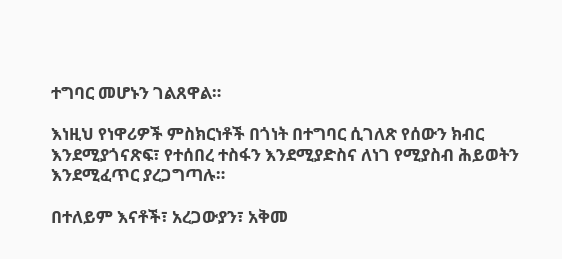ተግባር መሆኑን ገልጸዋል።

እነዚህ የነዋሪዎች ምስክርነቶች በጎነት በተግባር ሲገለጽ የሰውን ክብር እንደሚያጎናጽፍ፣ የተሰበረ ተስፋን እንደሚያድስና ለነገ የሚያስብ ሕይወትን እንደሚፈጥር ያረጋግጣሉ።

በተለይም እናቶች፣ አረጋውያን፣ አቅመ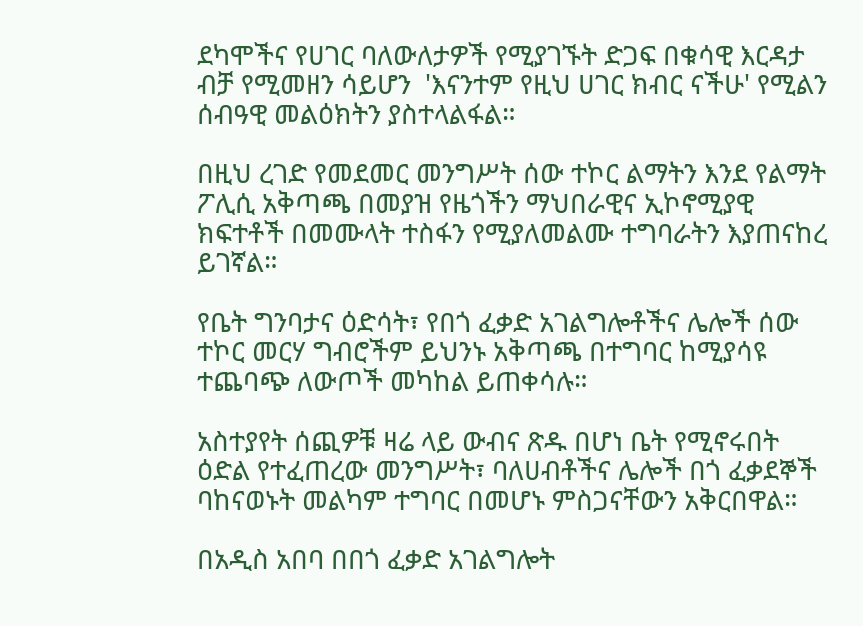ደካሞችና የሀገር ባለውለታዎች የሚያገኙት ድጋፍ በቁሳዊ እርዳታ ብቻ የሚመዘን ሳይሆን  'እናንተም የዚህ ሀገር ክብር ናችሁ' የሚልን ሰብዓዊ መልዕክትን ያስተላልፋል።

በዚህ ረገድ የመደመር መንግሥት ሰው ተኮር ልማትን እንደ የልማት ፖሊሲ አቅጣጫ በመያዝ የዜጎችን ማህበራዊና ኢኮኖሚያዊ ክፍተቶች በመሙላት ተስፋን የሚያለመልሙ ተግባራትን እያጠናከረ ይገኛል።

የቤት ግንባታና ዕድሳት፣ የበጎ ፈቃድ አገልግሎቶችና ሌሎች ሰው ተኮር መርሃ ግብሮችም ይህንኑ አቅጣጫ በተግባር ከሚያሳዩ ተጨባጭ ለውጦች መካከል ይጠቀሳሉ።

አስተያየት ሰጪዎቹ ዛሬ ላይ ውብና ጽዱ በሆነ ቤት የሚኖሩበት ዕድል የተፈጠረው መንግሥት፣ ባለሀብቶችና ሌሎች በጎ ፈቃደኞች ባከናወኑት መልካም ተግባር በመሆኑ ምስጋናቸውን አቅርበዋል።

በአዲስ አበባ በበጎ ፈቃድ አገልግሎት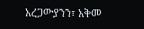አረጋውያንን፣ አቅመ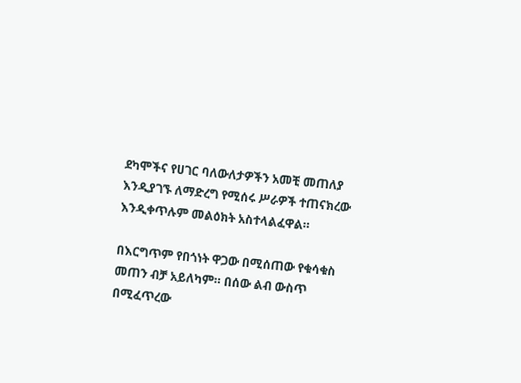ደካሞችና የሀገር ባለውለታዎችን አመቺ መጠለያ እንዲያገኙ ለማድረግ የሚሰሩ ሥራዎች ተጠናክረው እንዲቀጥሉም መልዕክት አስተላልፈዋል።

በእርግጥም የበጎነት ዋጋው በሚሰጠው የቁሳቁስ መጠን ብቻ አይለካም። በሰው ልብ ውስጥ በሚፈጥረው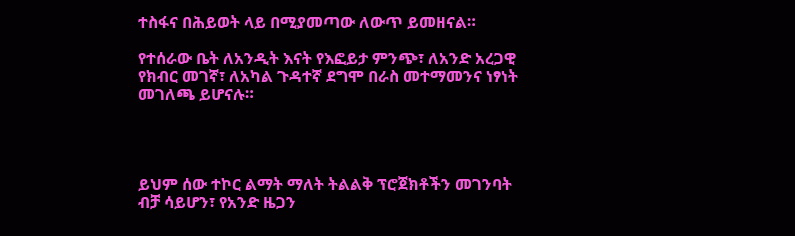ተስፋና በሕይወት ላይ በሚያመጣው ለውጥ ይመዘናል።

የተሰራው ቤት ለአንዲት እናት የእፎይታ ምንጭ፣ ለአንድ አረጋዊ የክብር መገኛ፣ ለአካል ጉዳተኛ ደግሞ በራስ መተማመንና ነፃነት መገለጫ ይሆናሉ።




ይህም ሰው ተኮር ልማት ማለት ትልልቅ ፕሮጀክቶችን መገንባት ብቻ ሳይሆን፣ የአንድ ዜጋን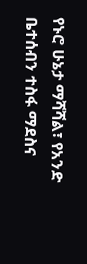የኑሮ ሁኔታ ማሻሻል፣ የአንድ ቤተሰብን ተስፋ ማደስና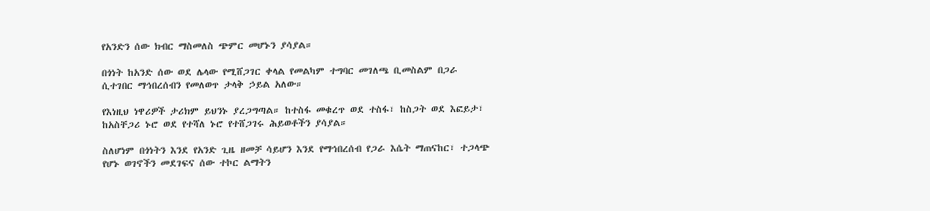የአንድን ሰው ክብር ማስመለስ ጭምር መሆኑን ያሳያል።

በጎነት ከአንድ ሰው ወደ ሌላው የሚሸጋገር ቀላል የመልካም ተግባር መገለጫ ቢመስልም በጋራ ሲተገበር ማኅበረሰብን የመለወጥ ታላቅ ኃይል አለው።

የእነዚህ ነዋሪዎች ታሪክም ይህንኑ ያረጋግጣል። ከተስፋ መቁረጥ ወደ ተስፋ፣ ከስጋት ወደ እፎይታ፣ ከአስቸጋሪ ኑሮ ወደ የተሻለ ኑሮ የተሸጋገሩ ሕይወቶችን ያሳያል።

ስለሆነም በጎነትን እንደ የአንድ ጊዜ ዘመቻ ሳይሆን እንደ የማኅበረሰብ የጋራ እሴት ማጠናከር፣ ተጋላጭ የሆኑ ወገኖችን መደገፍና ሰው ተኮር ልማትን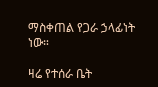ማስቀጠል የጋራ ኃላፊነት ነው።

ዛሬ የተሰራ ቤት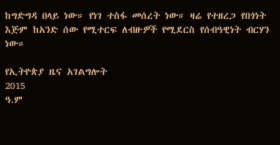ከግድግዳ በላይ ነው። የነገ ተስፋ መሰረት ነው። ዛሬ የተዘረጋ የበጎነት እጅም ከአንድ ሰው የሚተርፍ ለብዙዎች የሚደርስ የሰብዓዊነት ብርሃን ነው።

የኢትዮጵያ ዜና አገልግሎት
2015
ዓ.ም